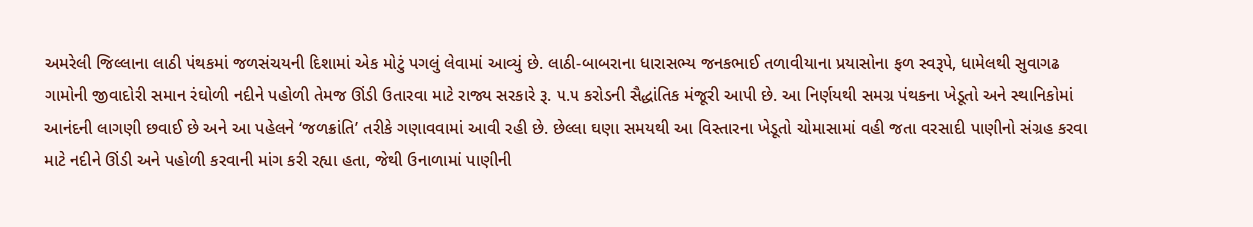અમરેલી જિલ્લાના લાઠી પંથકમાં જળસંચયની દિશામાં એક મોટું પગલું લેવામાં આવ્યું છે. લાઠી-બાબરાના ધારાસભ્ય જનકભાઈ તળાવીયાના પ્રયાસોના ફળ સ્વરૂપે, ધામેલથી સુવાગઢ ગામોની જીવાદોરી સમાન રંઘોળી નદીને પહોળી તેમજ ઊંડી ઉતારવા માટે રાજ્ય સરકારે રૂ. ૫.૫ કરોડની સૈદ્ધાંતિક મંજૂરી આપી છે. આ નિર્ણયથી સમગ્ર પંથકના ખેડૂતો અને સ્થાનિકોમાં આનંદની લાગણી છવાઈ છે અને આ પહેલને ‘જળક્રાંતિ’ તરીકે ગણાવવામાં આવી રહી છે. છેલ્લા ઘણા સમયથી આ વિસ્તારના ખેડૂતો ચોમાસામાં વહી જતા વરસાદી પાણીનો સંગ્રહ કરવા માટે નદીને ઊંડી અને પહોળી કરવાની માંગ કરી રહ્યા હતા, જેથી ઉનાળામાં પાણીની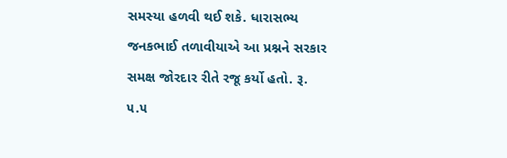સમસ્યા હળવી થઈ શકે. ધારાસભ્ય જનકભાઈ તળાવીયાએ આ પ્રશ્નને સરકાર સમક્ષ જોરદાર રીતે રજૂ કર્યો હતો. રૂ. ૫.૫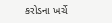કરોડના ખર્ચે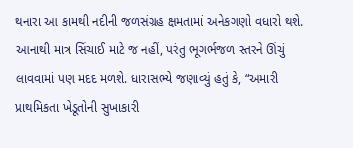થનારા આ કામથી નદીની જળસંગ્રહ ક્ષમતામાં અનેકગણો વધારો થશે. આનાથી માત્ર સિંચાઈ માટે જ નહીં, પરંતુ ભૂગર્ભજળ સ્તરને ઊંચું લાવવામાં પણ મદદ મળશે. ધારાસભ્યે જણાવ્યું હતું કે, “અમારી પ્રાથમિકતા ખેડૂતોની સુખાકારી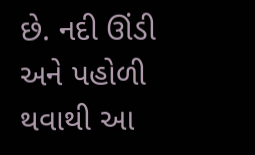છે. નદી ઊંડી અને પહોળી થવાથી આ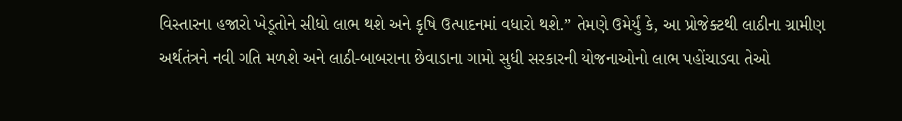વિસ્તારના હજારો ખેડૂતોને સીધો લાભ થશે અને કૃષિ ઉત્પાદનમાં વધારો થશે.” તેમણે ઉમેર્યું કે, આ પ્રોજેક્ટથી લાઠીના ગ્રામીણ અર્થતંત્રને નવી ગતિ મળશે અને લાઠી-બાબરાના છેવાડાના ગામો સુધી સરકારની યોજનાઓનો લાભ પહોંચાડવા તેઓ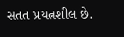સતત પ્રયત્નશીલ છે.